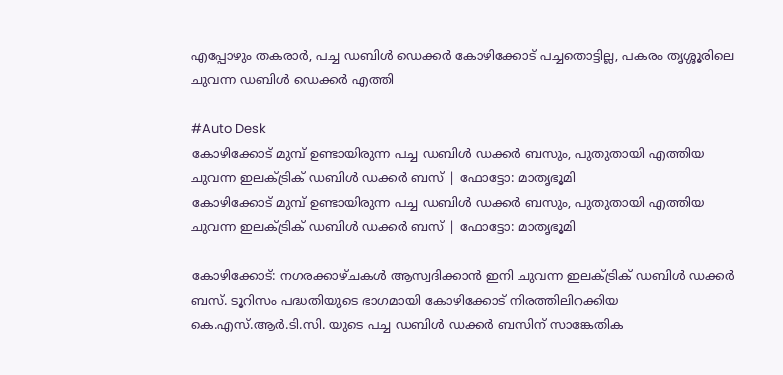എപ്പോഴും തകരാർ, പച്ച ഡബിൾ ഡെക്കർ കോഴിക്കോട് പച്ചതൊട്ടില്ല, പകരം തൃശ്ശൂരിലെ ചുവന്ന ഡബിൾ ഡെക്കർ എത്തി

#Auto Desk
കോഴിക്കോട് മുമ്പ് ഉണ്ടായിരുന്ന പച്ച ഡബിള്‍ ഡക്കര്‍ ബസും, പുതുതായി എത്തിയ ചുവന്ന ഇലക്ട്രിക് ഡബിള്‍ ഡക്കര്‍ ബസ് | ഫോട്ടോ: മാതൃഭൂമി
കോഴിക്കോട് മുമ്പ് ഉണ്ടായിരുന്ന പച്ച ഡബിള്‍ ഡക്കര്‍ ബസും, പുതുതായി എത്തിയ ചുവന്ന ഇലക്ട്രിക് ഡബിള്‍ ഡക്കര്‍ ബസ് | ഫോട്ടോ: മാതൃഭൂമി

കോഴിക്കോട്: നഗരക്കാഴ്ചകൾ ആസ്വദിക്കാൻ ഇനി ചുവന്ന ഇലക്ട്രിക് ഡബിൾ ഡക്കർ ബസ്. ടൂറിസം പദ്ധതിയുടെ ഭാഗമായി കോഴിക്കോട് നിരത്തിലിറക്കിയ കെ.എസ്.ആർ.ടി.സി. യുടെ പച്ച ഡബിൾ ഡക്കർ ബസിന് സാങ്കേതിക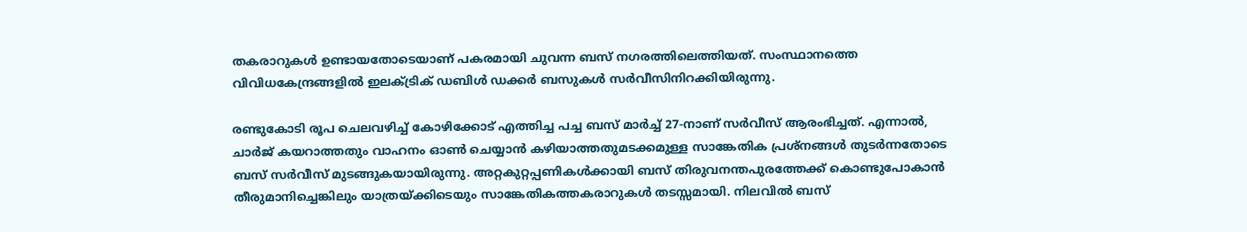തകരാറുകൾ ഉണ്ടായതോടെയാണ് പകരമായി ചുവന്ന ബസ് നഗരത്തിലെത്തിയത്. സംസ്ഥാനത്തെ വിവിധകേന്ദ്രങ്ങളിൽ ഇലക്ട്രിക് ഡബിൾ ഡക്കർ ബസുകൾ സർവീസിനിറക്കിയിരുന്നു.

രണ്ടുകോടി രൂപ ചെലവഴിച്ച് കോഴിക്കോട് എത്തിച്ച പച്ച ബസ് മാർച്ച് 27-നാണ് സർവീസ് ആരംഭിച്ചത്. എന്നാൽ, ചാർജ് കയറാത്തതും വാഹനം ഓൺ ചെയ്യാൻ കഴിയാത്തതുമടക്കമുള്ള സാങ്കേതിക പ്രശ്‌നങ്ങൾ തുടർന്നതോടെ ബസ് സർവീസ് മുടങ്ങുകയായിരുന്നു. അറ്റകുറ്റപ്പണികൾക്കായി ബസ് തിരുവനന്തപുരത്തേക്ക് കൊണ്ടുപോകാൻ തീരുമാനിച്ചെങ്കിലും യാത്രയ്ക്കിടെയും സാങ്കേതികത്തകരാറുകൾ തടസ്സമായി. നിലവിൽ ബസ്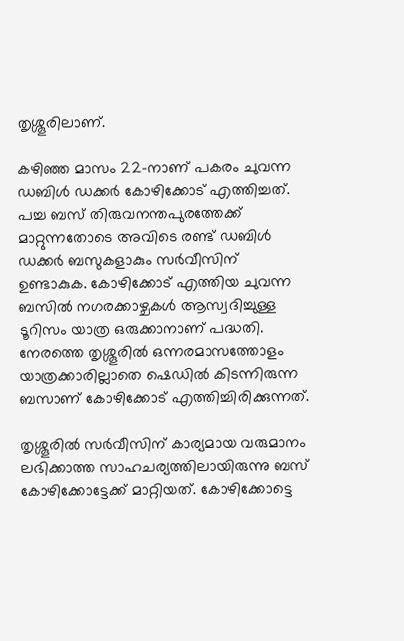തൃശ്ശൂരിലാണ്.

കഴിഞ്ഞ മാസം 22-നാണ് പകരം ചുവന്ന ഡബിൾ ഡക്കർ കോഴിക്കോട് എത്തിച്ചത്. പച്ച ബസ് തിരുവനന്തപുരത്തേക്ക് മാറ്റുന്നതോടെ അവിടെ രണ്ട് ഡബിൾ ഡക്കർ ബസുകളാകും സർവീസിന് ഉണ്ടാകുക. കോഴിക്കോട് എത്തിയ ചുവന്ന ബസിൽ നഗരക്കാഴ്ചകൾ ആസ്വദിച്ചുള്ള ടൂറിസം യാത്ര ഒരുക്കാനാണ് പദ്ധതി. നേരത്തെ തൃശ്ശൂരിൽ ഒന്നരമാസത്തോളം യാത്രക്കാരില്ലാതെ ഷെഡിൽ കിടന്നിരുന്ന ബസാണ് കോഴിക്കോട് എത്തിച്ചിരിക്കുന്നത്.

തൃശ്ശൂരിൽ സർവീസിന് കാര്യമായ വരുമാനം ലഭിക്കാത്ത സാഹചര്യത്തിലായിരുന്നു ബസ് കോഴിക്കോട്ടേക്ക് മാറ്റിയത്. കോഴിക്കോട്ടെ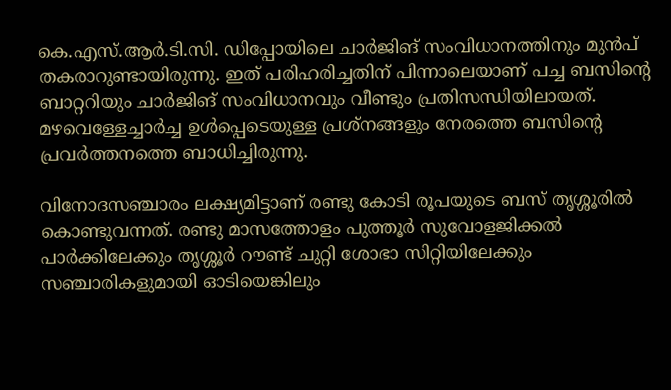കെ.എസ്.ആർ.ടി.സി. ഡിപ്പോയിലെ ചാർജിങ് സംവിധാനത്തിനും മുൻപ് തകരാറുണ്ടായിരുന്നു. ഇത് പരിഹരിച്ചതിന് പിന്നാലെയാണ് പച്ച ബസിന്റെ ബാറ്ററിയും ചാർജിങ് സംവിധാനവും വീണ്ടും പ്രതിസന്ധിയിലായത്. മഴവെള്ളേച്ചാർച്ച ഉൾപ്പെടെയുള്ള പ്രശ്‌നങ്ങളും നേരത്തെ ബസിന്റെ പ്രവർത്തനത്തെ ബാധിച്ചിരുന്നു.

വിനോദസഞ്ചാരം ലക്ഷ്യമിട്ടാണ് രണ്ടു കോടി രൂപയുടെ ബസ് തൃശ്ശൂരിൽ കൊണ്ടുവന്നത്. രണ്ടു മാസത്തോളം പുത്തൂർ സുവോളജിക്കൽ പാർക്കിലേക്കും തൃശ്ശൂർ റൗണ്ട് ചുറ്റി ശോഭാ സിറ്റിയിലേക്കും സഞ്ചാരികളുമായി ഓടിയെങ്കിലും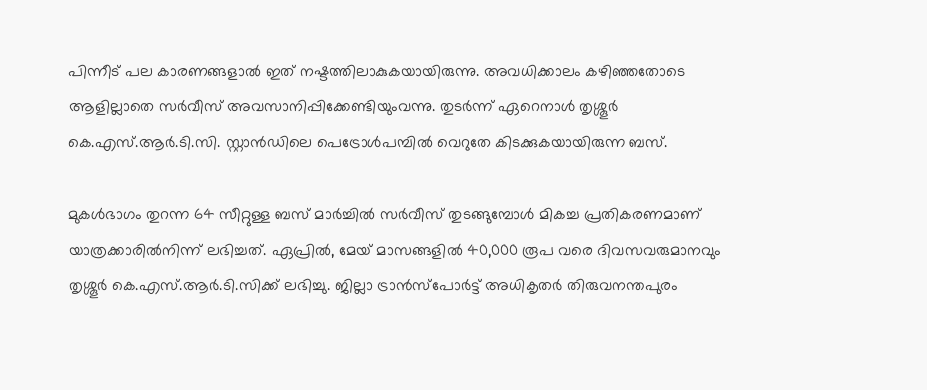പിന്നീട് പല കാരണങ്ങളാൽ ഇത് നഷ്ടത്തിലാകുകയായിരുന്നു. അവധിക്കാലം കഴിഞ്ഞതോടെ ആളില്ലാതെ സർവീസ് അവസാനിപ്പിക്കേണ്ടിയുംവന്നു. തുടർന്ന് ഏറെനാൾ തൃശ്ശൂർ കെ.എസ്.ആർ.ടി.സി. സ്റ്റാൻഡിലെ പെട്രോൾപമ്പിൽ വെറുതേ കിടക്കുകയായിരുന്ന ബസ്.

മുകൾഭാഗം തുറന്ന 64 സീറ്റുള്ള ബസ് മാർച്ചിൽ സർവീസ് തുടങ്ങുമ്പോൾ മികച്ച പ്രതികരണമാണ് യാത്രക്കാരിൽനിന്ന് ലഭിച്ചത്. ഏപ്രിൽ, മേയ് മാസങ്ങളിൽ 40,000 രൂപ വരെ ദിവസവരുമാനവും തൃശ്ശൂർ കെ.എസ്.ആർ.ടി.സിക്ക് ലഭിച്ചു. ജില്ലാ ട്രാൻസ്പോർട്ട് അധികൃതർ തിരുവനന്തപുരം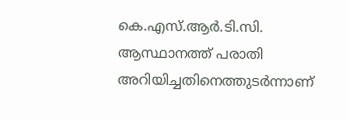കെ.എസ്.ആർ.ടി.സി. ആസ്ഥാനത്ത് പരാതി അറിയിച്ചതിനെത്തുടർന്നാണ്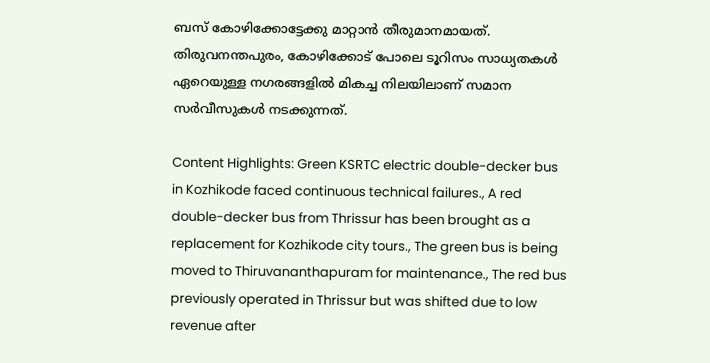ബസ് കോഴിക്കോട്ടേക്കു മാറ്റാൻ തീരുമാനമായത്. തിരുവനന്തപുരം, കോഴിക്കോട് പോലെ ടൂറിസം സാധ്യതകൾ ഏറെയുള്ള നഗരങ്ങളിൽ മികച്ച നിലയിലാണ് സമാന സർവീസുകൾ നടക്കുന്നത്.

Content Highlights: Green KSRTC electric double-decker bus in Kozhikode faced continuous technical failures., A red double-decker bus from Thrissur has been brought as a replacement for Kozhikode city tours., The green bus is being moved to Thiruvananthapuram for maintenance., The red bus previously operated in Thrissur but was shifted due to low revenue after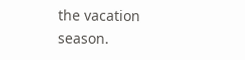the vacation season.